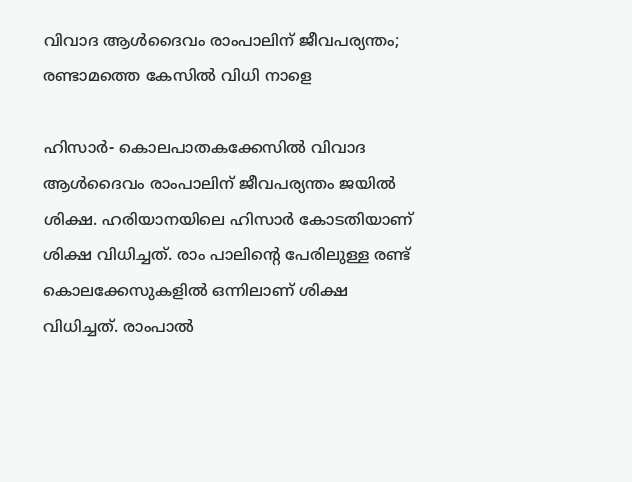വിവാദ ആള്‍ദൈവം രാംപാലിന് ജീവപര്യന്തം; രണ്ടാമത്തെ കേസില്‍ വിധി നാളെ

ഹിസാര്‍- കൊലപാതകക്കേസില്‍ വിവാദ ആള്‍ദൈവം രാംപാലിന് ജീവപര്യന്തം ജയില്‍ ശിക്ഷ. ഹരിയാനയിലെ ഹിസാര്‍ കോടതിയാണ് ശിക്ഷ വിധിച്ചത്. രാം പാലിന്റെ പേരിലുള്ള രണ്ട് കൊലക്കേസുകളില്‍ ഒന്നിലാണ് ശിക്ഷ വിധിച്ചത്. രാംപാല്‍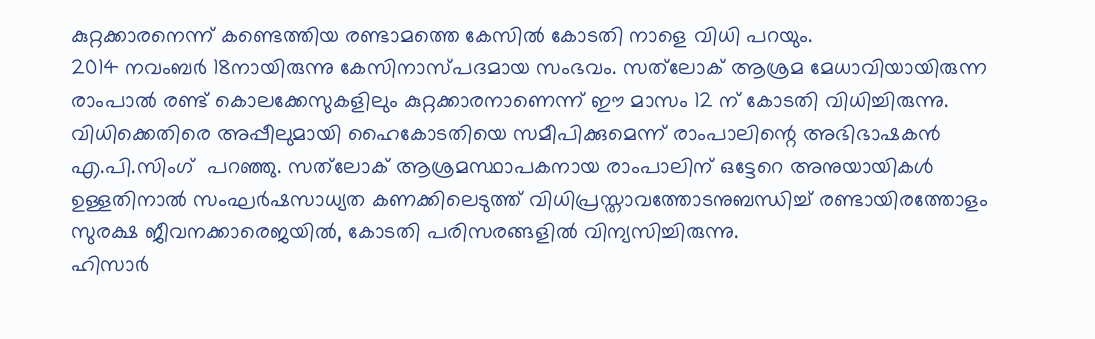കുറ്റക്കാരനെന്ന് കണ്ടെത്തിയ രണ്ടാമത്തെ കേസില്‍ കോടതി നാളെ വിധി പറയും.
2014 നവംബര്‍ 18നായിരുന്നു കേസിനാസ്പദമായ സംഭവം. സത്‌ലോക് ആശ്രമ മേധാവിയായിരുന്ന രാംപാല്‍ രണ്ട് കൊലക്കേസുകളിലും കുറ്റക്കാരനാണെന്ന് ഈ മാസം 12 ന് കോടതി വിധിച്ചിരുന്നു.
വിധിക്കെതിരെ അപ്പീലുമായി ഹൈകോടതിയെ സമീപിക്കുമെന്ന് രാംപാലിന്റെ അഭിഭാഷകന്‍ എ.പി.സിംഗ്  പറഞ്ഞു. സത്‌ലോക് ആശ്രമസ്ഥാപകനായ രാംപാലിന് ഒട്ടേറെ അനുയായികള്‍ ഉള്ളതിനാല്‍ സംഘര്‍ഷസാധ്യത കണക്കിലെടുത്ത് വിധിപ്രസ്താവത്തോടനുബന്ധിച്ച് രണ്ടായിരത്തോളം സുരക്ഷ ജീവനക്കാരെജയില്‍, കോടതി പരിസരങ്ങളില്‍ വിന്യസിച്ചിരുന്നു.
ഹിസാര്‍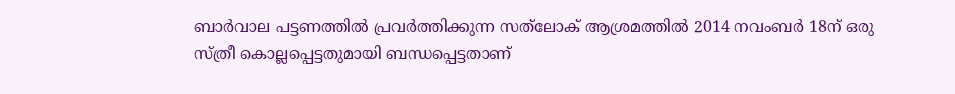ബാര്‍വാല പട്ടണത്തില്‍ പ്രവര്‍ത്തിക്കുന്ന സത്‌ലോക് ആശ്രമത്തില്‍ 2014 നവംബര്‍ 18ന് ഒരു സ്ത്രീ കൊല്ലപ്പെട്ടതുമായി ബന്ധപ്പെട്ടതാണ്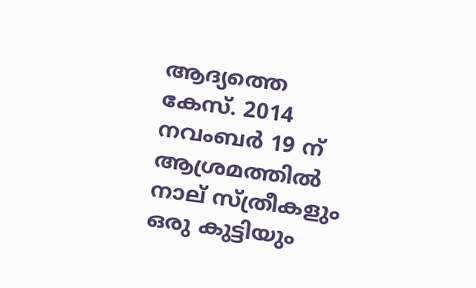ആദ്യത്തെ കേസ്. 2014 നവംബര്‍ 19 ന് ആശ്രമത്തില്‍ നാല് സ്ത്രീകളും ഒരു കുട്ടിയും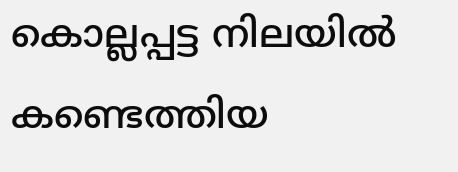കൊല്ലപ്പട്ട നിലയില്‍ കണ്ടെത്തിയ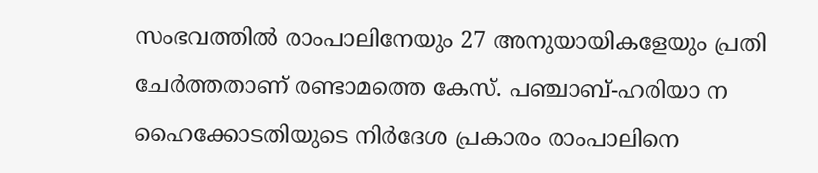സംഭവത്തില്‍ രാംപാലിനേയും 27 അനുയായികളേയും പ്രതി ചേര്‍ത്തതാണ് രണ്ടാമത്തെ കേസ്. പഞ്ചാബ്-ഹരിയാ ന ഹൈക്കോടതിയുടെ നിര്‍ദേശ പ്രകാരം രാംപാലിനെ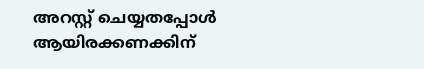അറസ്റ്റ് ചെയ്യതപ്പോള്‍ ആയിരക്കണക്കിന്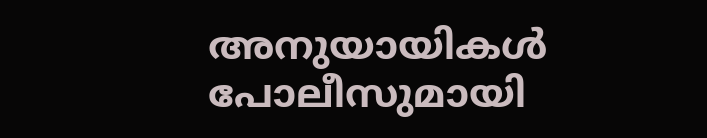അനുയായികള്‍ പോലീസുമായി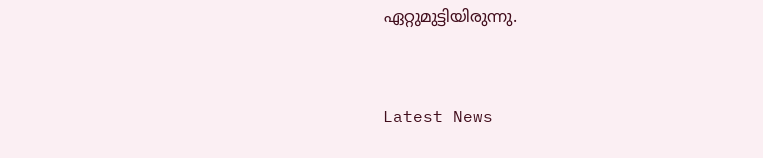ഏറ്റുമുട്ടിയിരുന്നു.



Latest News